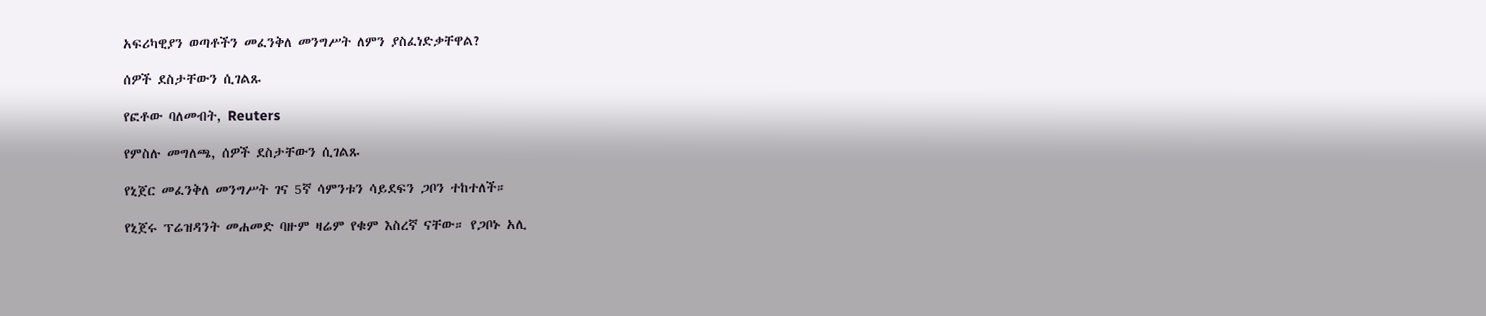አፍሪካዊያን ወጣቶችን መፈንቅለ መንግሥት ለምን ያስፈነድቃቸዋል?

ሰዎች ደስታቸውን ሲገልጹ

የፎቶው ባለመብት, Reuters

የምስሉ መግለጫ, ሰዎች ደስታቸውን ሲገልጹ

የኒጀር መፈንቅለ መንግሥት ገና 5ኛ ሳምንቱን ሳይደፍን ጋቦን ተከተለች።

የኒጀሩ ፕሬዝዳንት መሐመድ ባዙም ዛሬም የቁም እስረኛ ናቸው። የጋቦኑ አሊ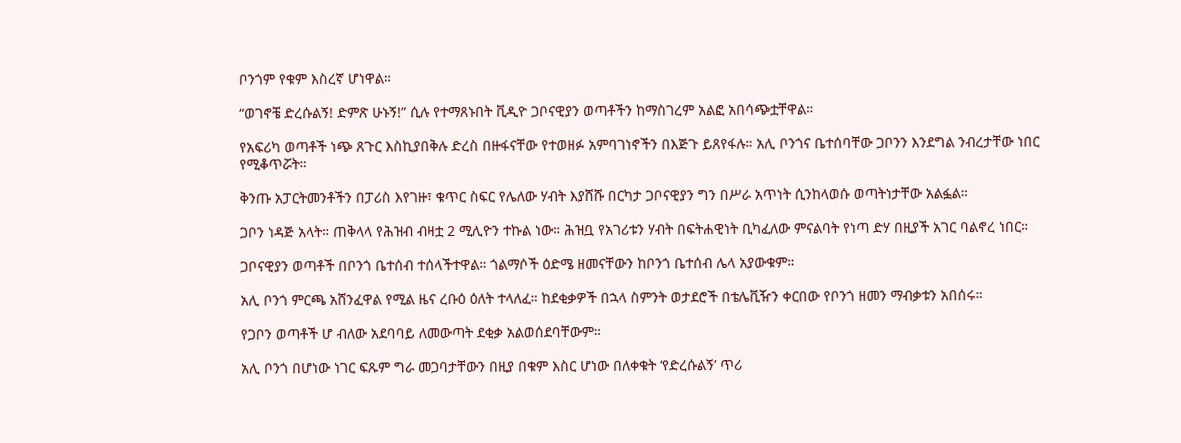ቦንጎም የቁም እስረኛ ሆነዋል።

“ወገኖቼ ድረሱልኝ! ድምጽ ሁኑኝ!” ሲሉ የተማጸኑበት ቪዲዮ ጋቦናዊያን ወጣቶችን ከማስገረም አልፎ አበሳጭቷቸዋል።

የአፍሪካ ወጣቶች ነጭ ጸጉር እስኪያበቅሉ ድረስ በዙፋናቸው የተወዘፉ አምባገነኖችን በእጅጉ ይጸየፋሉ። አሊ ቦንጎና ቤተሰባቸው ጋቦንን እንደግል ንብረታቸው ነበር የሚቆጥሯት።

ቅንጡ አፓርትመንቶችን በፓሪስ እየገዙ፣ ቁጥር ስፍር የሌለው ሃብት እያሸሹ በርካታ ጋቦናዊያን ግን በሥራ አጥነት ሲንከላወሱ ወጣትነታቸው አልፏል።

ጋቦን ነዳጅ አላት። ጠቅላላ የሕዝብ ብዛቷ 2 ሚሊዮን ተኩል ነው። ሕዝቧ የአገሪቱን ሃብት በፍትሐዊነት ቢካፈለው ምናልባት የነጣ ድሃ በዚያች አገር ባልኖረ ነበር።

ጋቦናዊያን ወጣቶች በቦንጎ ቤተሰብ ተሰላችተዋል። ጎልማሶች ዕድሜ ዘመናቸውን ከቦንጎ ቤተሰብ ሌላ አያውቁም።

አሊ ቦንጎ ምርጫ አሸንፈዋል የሚል ዜና ረቡዕ ዕለት ተላለፈ። ከደቂቃዎች በኋላ ስምንት ወታደሮች በቴሌቪዥን ቀርበው የቦንጎ ዘመን ማብቃቱን አበሰሩ።

የጋቦን ወጣቶች ሆ ብለው አደባባይ ለመውጣት ደቂቃ አልወሰደባቸውም።

አሊ ቦንጎ በሆነው ነገር ፍጹም ግራ መጋባታቸውን በዚያ በቁም እስር ሆነው በለቀቁት ‘የድረሱልኝ’ ጥሪ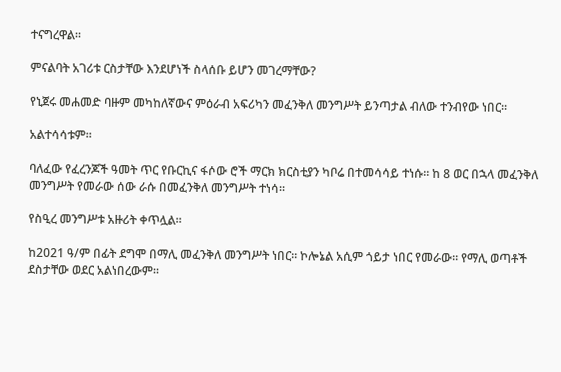ተናግረዋል።

ምናልባት አገሪቱ ርስታቸው እንደሆነች ስላሰቡ ይሆን መገረማቸው?

የኒጀሩ መሐመድ ባዙም መካከለኛውና ምዕራብ አፍሪካን መፈንቅለ መንግሥት ይንጣታል ብለው ተንብየው ነበር።

አልተሳሳቱም።

ባለፈው የፈረንጆች ዓመት ጥር የቡርኪና ፋሶው ሮች ማርክ ክርስቲያን ካቦሬ በተመሳሳይ ተነሱ። ከ 8 ወር በኋላ መፈንቅለ መንግሥት የመራው ሰው ራሱ በመፈንቅለ መንግሥት ተነሳ።

የስዒረ መንግሥቱ አዙሪት ቀጥሏል።

ከ2021 ዓ/ም በፊት ደግሞ በማሊ መፈንቅለ መንግሥት ነበር። ኮሎኔል አሲም ጎይታ ነበር የመራው። የማሊ ወጣቶች ደስታቸው ወደር አልነበረውም።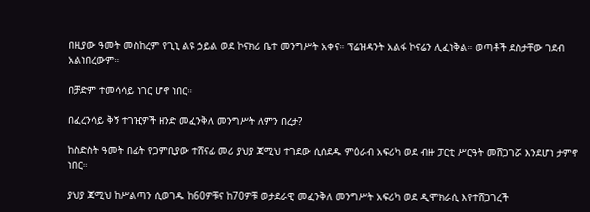በዚያው ዓመት መስከረም የጊኒ ልዩ ኃይል ወደ ኮናክሪ ቤተ መንግሥት አቀና። ፕሬዝዳንት አልፋ ኮናሬን ሊፈነቅል። ወጣቶች ደስታቸው ገደብ አልነበረውም።

በቻድም ተመሳሳይ ነገር ሆኖ ነበር።

በፈረንሳይ ቅኝ ተገዢዎች ዘንድ መፈንቅለ መንግሥት ለምን በረታ?

ከስድስት ዓመት በፊት የጋምቢያው ተሸናፊ መሪ ያህያ ጃሚህ ተገደው ሲሰደዱ ምዕራብ አፍሪካ ወደ ብዙ ፓርቲ ሥርዓት መሸጋገሯ እንደሆነ ታምኖ ነበር።

ያህያ ጃሚህ ከሥልጣን ሲወገዱ ከ60ዎቹና ከ70ዎቹ ወታደራዊ መፈንቅለ መንግሥት አፍሪካ ወደ ዲሞክራሲ እየተሸጋገረች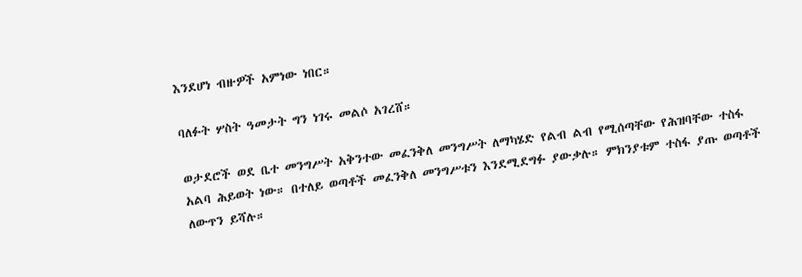እንደሆነ ብዙዎች አምነው ነበር።

ባለፉት ሦስት ዓመታት ግን ነገሩ መልሶ አገረሸ።

ወታደሮች ወደ ቤተ መንግሥት አቅንተው መፈንቅለ መንግሥት ለማካሄድ የልብ ልብ የሚሰጣቸው የሕዝባቸው ተስፋ አልባ ሕይወት ነው። በተለይ ወጣቶች መፈንቅለ መንግሥቱን እንደሚደግፉ ያውቃሉ። ምክንያቱም ተስፋ ያጡ ወጣቶች ለውጥን ይሻሉ።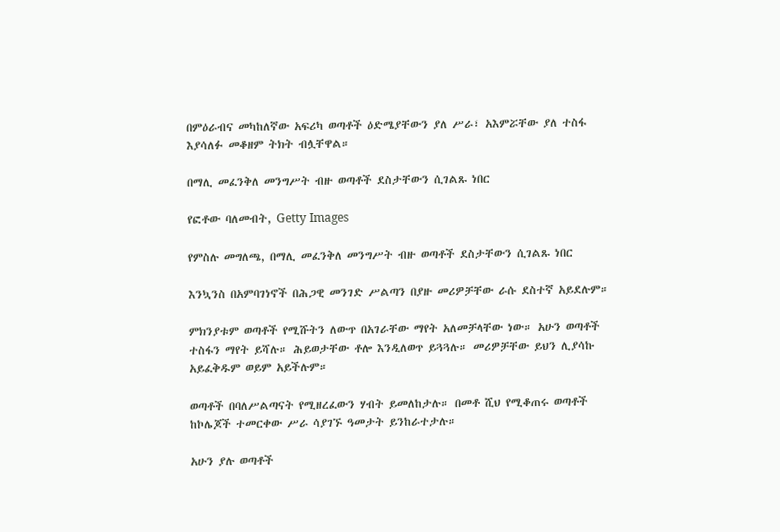በምዕራብና መካከለኛው አፍሪካ ወጣቶች ዕድሜያቸውን ያለ ሥራ፣ አእምሯቸው ያለ ተስፋ እያሳለፉ መቆዘም ትክት ብሏቸዋል።

በማሊ መፈንቅለ መንግሥት ብዙ ወጣቶች ደስታቸውን ሲገልጹ ነበር

የፎቶው ባለመብት, Getty Images

የምስሉ መግለጫ, በማሊ መፈንቅለ መንግሥት ብዙ ወጣቶች ደስታቸውን ሲገልጹ ነበር

እንኳንስ በአምባገነኖች በሕጋዊ መንገድ ሥልጣን በያዙ መሪዎቻቸው ራሱ ደስተኛ አይደሉም።

ምክንያቱም ወጣቶች የሚሹትን ለውጥ በአገራቸው ማየት አለመቻላቸው ነው። አሁን ወጣቶች ተስፋን ማየት ይሻሉ። ሕይወታቸው ቶሎ እንዲለወጥ ይጓጓሉ። መሪዎቻቸው ይህን ሊያሳኩ አይፈቅዱም ወይም አይችሉም።

ወጣቶች በባለሥልጣናት የሚዘረፈውን ሃብት ይመለከታሉ። በመቶ ሺህ የሚቆጠሩ ወጣቶች ከኮሌጆች ተመርቀው ሥራ ሳያገኙ ዓመታት ይንከራተታሉ።

አሁን ያሉ ወጣቶች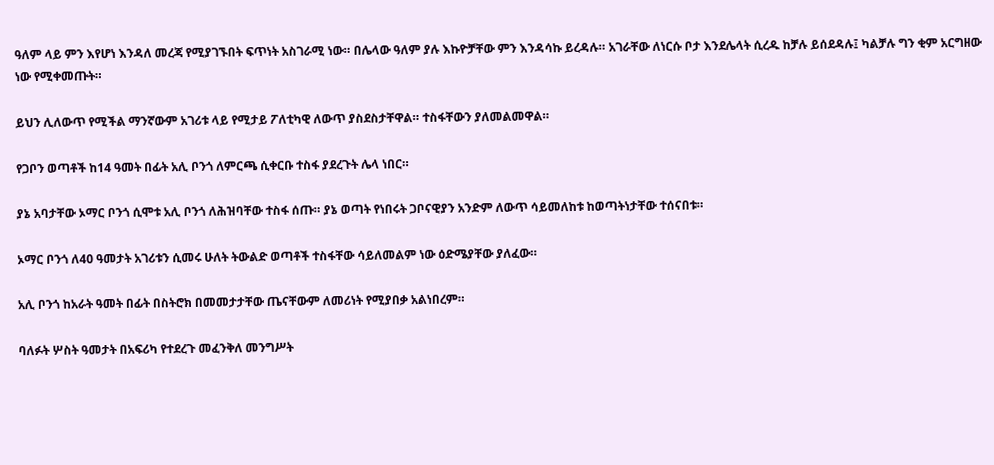ዓለም ላይ ምን እየሆነ እንዳለ መረጃ የሚያገኙበት ፍጥነት አስገራሚ ነው። በሌላው ዓለም ያሉ እኩዮቻቸው ምን እንዳሳኩ ይረዳሉ። አገራቸው ለነርሱ ቦታ እንደሌላት ሲረዱ ከቻሉ ይሰደዳሉ፤ ካልቻሉ ግን ቂም አርግዘው ነው የሚቀመጡት።

ይህን ሊለውጥ የሚችል ማንኛውም አገሪቱ ላይ የሚታይ ፖለቲካዊ ለውጥ ያስደስታቸዋል። ተስፋቸውን ያለመልመዋል።

የጋቦን ወጣቶች ከ14 ዓመት በፊት አሊ ቦንጎ ለምርጫ ሲቀርቡ ተስፋ ያደረጉት ሌላ ነበር።

ያኔ አባታቸው ኦማር ቦንጎ ሲሞቱ አሊ ቦንጎ ለሕዝባቸው ተስፋ ሰጡ። ያኔ ወጣት የነበሩት ጋቦናዊያን አንድም ለውጥ ሳይመለከቱ ከወጣትነታቸው ተሰናበቱ።

ኦማር ቦንጎ ለ40 ዓመታት አገሪቱን ሲመሩ ሁለት ትውልድ ወጣቶች ተስፋቸው ሳይለመልም ነው ዕድሜያቸው ያለፈው።

አሊ ቦንጎ ከአራት ዓመት በፊት በስትሮክ በመመታታቸው ጤናቸውም ለመሪነት የሚያበቃ አልነበረም።

ባለፉት ሦስት ዓመታት በአፍሪካ የተደረጉ መፈንቅለ መንግሥት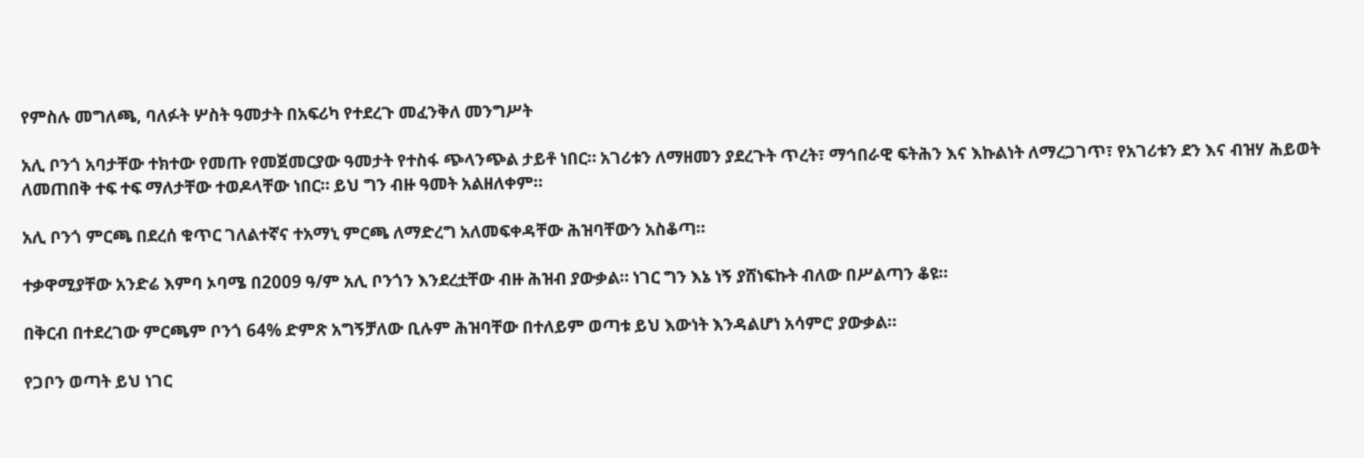የምስሉ መግለጫ, ባለፉት ሦስት ዓመታት በአፍሪካ የተደረጉ መፈንቅለ መንግሥት

አሊ ቦንጎ አባታቸው ተክተው የመጡ የመጀመርያው ዓመታት የተስፋ ጭላንጭል ታይቶ ነበር። አገሪቱን ለማዘመን ያደረጉት ጥረት፣ ማኅበራዊ ፍትሕን እና እኩልነት ለማረጋገጥ፣ የአገሪቱን ደን እና ብዝሃ ሕይወት ለመጠበቅ ተፍ ተፍ ማለታቸው ተወዶላቸው ነበር። ይህ ግን ብዙ ዓመት አልዘለቀም።

አሊ ቦንጎ ምርጫ በደረሰ ቁጥር ገለልተኛና ተአማኒ ምርጫ ለማድረግ አለመፍቀዳቸው ሕዝባቸውን አስቆጣ።

ተቃዋሚያቸው አንድሬ እምባ ኦባሜ በ2009 ዓ/ም አሊ ቦንጎን እንደረቷቸው ብዙ ሕዝብ ያውቃል። ነገር ግን እኔ ነኝ ያሸነፍኩት ብለው በሥልጣን ቆዩ።

በቅርብ በተደረገው ምርጫም ቦንጎ 64% ድምጽ አግኝቻለው ቢሉም ሕዝባቸው በተለይም ወጣቱ ይህ እውነት እንዳልሆነ አሳምሮ ያውቃል።

የጋቦን ወጣት ይህ ነገር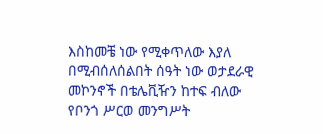እስከመቼ ነው የሚቀጥለው እያለ በሚብሰለሰልበት ሰዓት ነው ወታደራዊ መኮንኖች በቴሌቪዥን ከተፍ ብለው የቦንጎ ሥርወ መንግሥት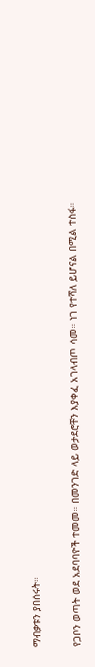ማብቃቱን ያበሰሩት።

የጋቦን ወጣት ወደ አደባባዮች ተመመ። በመንገድ ላይ ወታደሮቸን እያቀፈ አገላብጦ ሳመ። ነገ የተሻለ ይሆናል በሚል ተስፋ።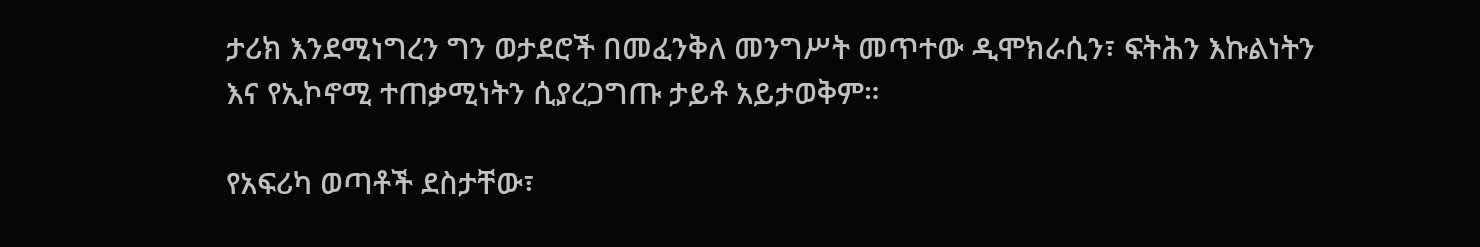ታሪክ እንደሚነግረን ግን ወታደሮች በመፈንቅለ መንግሥት መጥተው ዲሞክራሲን፣ ፍትሕን እኩልነትን እና የኢኮኖሚ ተጠቃሚነትን ሲያረጋግጡ ታይቶ አይታወቅም።

የአፍሪካ ወጣቶች ደስታቸው፣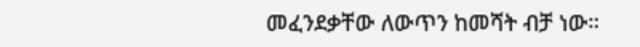መፈንደቃቸው ለውጥን ከመሻት ብቻ ነው።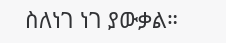ስለነገ ነገ ያውቃል።